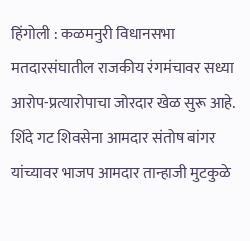हिंगोली : कळमनुरी विधानसभा मतदारसंघातील राजकीय रंगमंचावर सध्या आरोप-प्रत्यारोपाचा जोरदार खेळ सुरू आहे. शिंदे गट शिवसेना आमदार संतोष बांगर यांच्यावर भाजप आमदार तान्हाजी मुटकुळे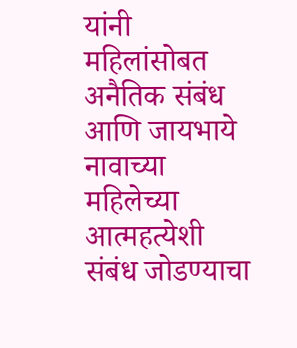यांनी महिलांसोबत अनैतिक संबंध आणि जायभाये नावाच्या महिलेच्या आत्महत्येशी संबंध जोडण्याचा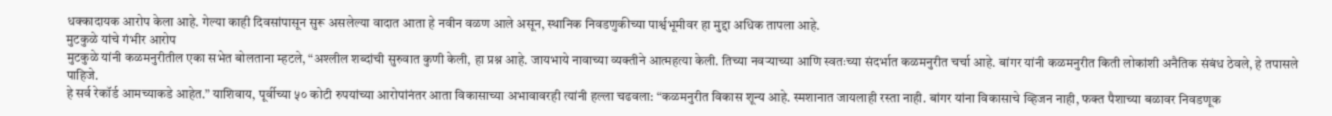धक्कादायक आरोप केला आहे. गेल्या काही दिवसांपासून सुरू असलेल्या वादात आता हे नवीन वळण आले असून, स्थानिक निवडणुकीच्या पार्श्वभूमीवर हा मुद्दा अधिक तापला आहे.
मुटकुळे यांचे गंभीर आरोप
मुटकुळे यांनी कळमनुरीतील एका सभेत बोलताना म्हटले, “अश्लील शब्दांची सुरुवात कुणी केली, हा प्रश्न आहे. जायभाये नावाच्या व्यक्तीने आत्महत्या केली. तिच्या नवऱ्याच्या आणि स्वतःच्या संदर्भात कळमनुरीत चर्चा आहे. बांगर यांनी कळमनुरीत किती लोकांशी अनैतिक संबंध ठेवले, हे तपासले पाहिजे.
हे सर्व रेकॉर्ड आमच्याकडे आहेत.” याशिवाय, पूर्वीच्या ५० कोटी रुपयांच्या आरोपांनंतर आता विकासाच्या अभावावरही त्यांनी हल्ला चढवला: “कळमनुरीत विकास शून्य आहे. स्मशानात जायलाही रस्ता नाही. बांगर यांना विकासाचे व्हिजन नाही, फक्त पैशाच्या बळावर निवडणूक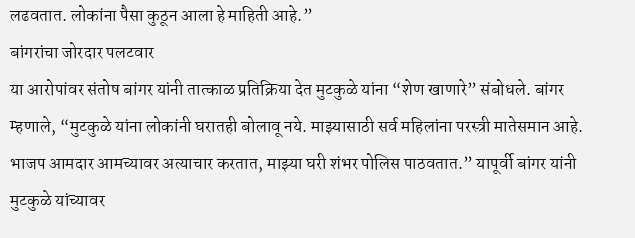लढवतात. लोकांना पैसा कुठून आला हे माहिती आहे.”
बांगरांचा जोरदार पलटवार
या आरोपांवर संतोष बांगर यांनी तात्काळ प्रतिक्रिया देत मुटकुळे यांना “शेण खाणारे” संबोधले. बांगर म्हणाले, “मुटकुळे यांना लोकांनी घरातही बोलावू नये. माझ्यासाठी सर्व महिलांना परस्त्री मातेसमान आहे. भाजप आमदार आमच्यावर अत्याचार करतात, माझ्या घरी शंभर पोलिस पाठवतात.” यापूर्वी बांगर यांनी मुटकुळे यांच्यावर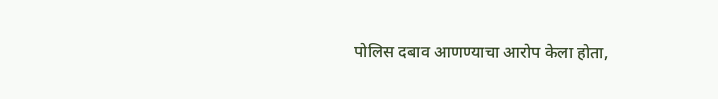पोलिस दबाव आणण्याचा आरोप केला होता,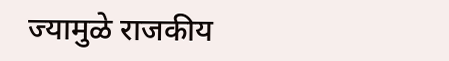ज्यामुळे राजकीय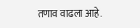तणाव वाढला आहे.